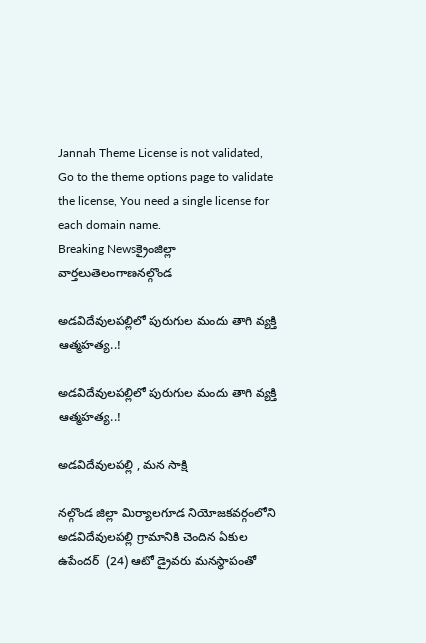Jannah Theme License is not validated, Go to the theme options page to validate the license, You need a single license for each domain name.
Breaking Newsక్రైంజిల్లా వార్తలుతెలంగాణనల్గొండ

అడవిదేవులపల్లిలో పురుగుల మందు తాగి వ్యక్తి ఆత్మహత్య..!

అడవిదేవులపల్లిలో పురుగుల మందు తాగి వ్యక్తి ఆత్మహత్య..!

అడవిదేవులపల్లి , మన సాక్షి

నల్గొండ జిల్లా మిర్యాలగూడ నియోజకవర్గంలోని అడవిదేవులపల్లి గ్రామానికి చెందిన ఏకుల ఉపేందర్  (24) ఆటో డ్రైవరు మనస్థాపంతో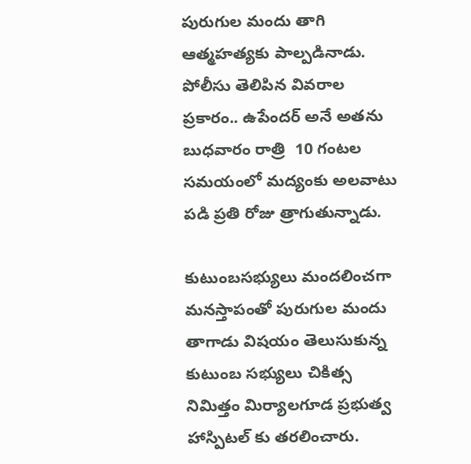పురుగుల మందు తాగి ఆత్మహత్యకు పాల్పడినాడు. పోలీసు తెలిపిన వివరాల ప్రకారం.. ఉపేందర్ అనే అతను బుధవారం రాత్రి  10 గంటల సమయంలో మద్యంకు అలవాటు పడి ప్రతి రోజు త్రాగుతున్నాడు.

కుటుంబసభ్యులు మందలించగా మనస్తాపంతో పురుగుల మందు తాగాడు విషయం తెలుసుకున్న కుటుంబ సభ్యులు చికిత్స నిమిత్తం మిర్యాలగూడ ప్రభుత్వ హాస్పిటల్ కు తరలించారు.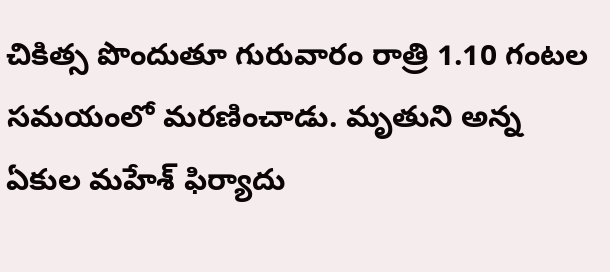చికిత్స పొందుతూ గురువారం రాత్రి 1.10 గంటల సమయంలో మరణించాడు. మృతుని అన్న ఏకుల మహేశ్ ఫిర్యాదు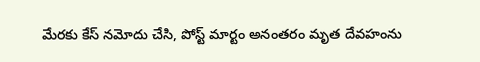మేరకు కేస్ నమోదు చేసి, పోస్ట్ మార్టం అనంతరం మృత దేవహంను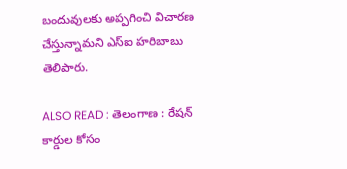బందువులకు అప్పగించి విచారణ చేస్తున్నామని ఎస్ఐ హరిబాబు తెలిపారు.

ALSO READ : తెలంగాణ : రేషన్ కార్డుల కోసం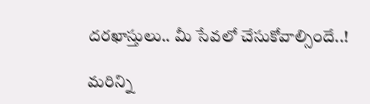దరఖాస్తులు.. మీ సేవలో చేసుకోవాల్సిందే..!

మరిన్ని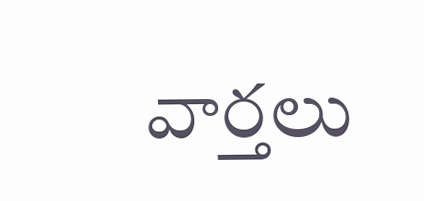వార్తలు